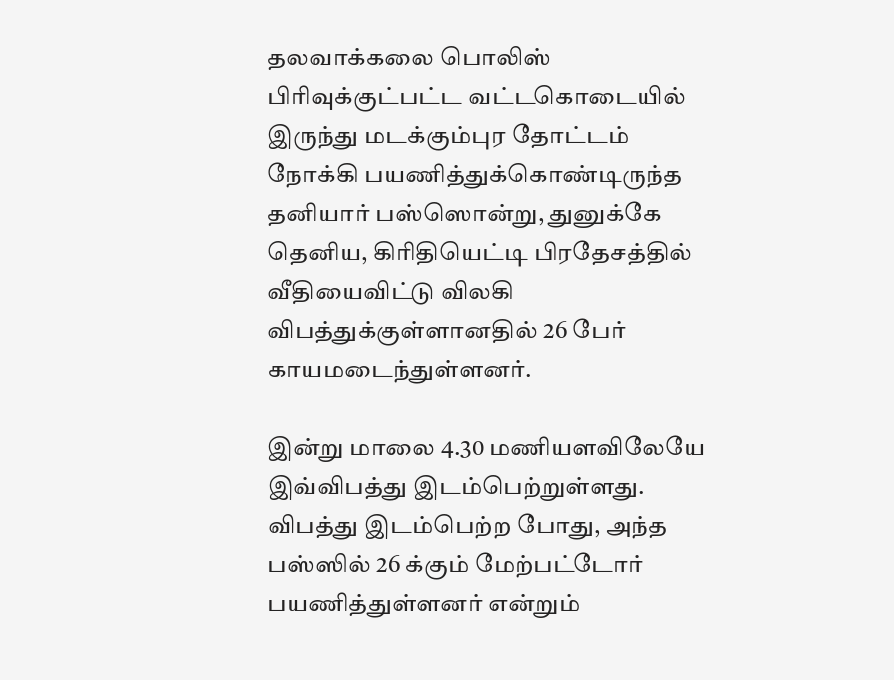தலவாக்கலை பொலிஸ் பிரிவுக்குட்பட்ட வட்டகொடையில் இருந்து மடக்கும்புர தோட்டம் நோக்கி பயணித்துக்கொண்டிருந்த தனியார் பஸ்ஸொன்று, துனுக்கே தெனிய, கிரிதியெட்டி பிரதேசத்தில் வீதியைவிட்டு விலகி விபத்துக்குள்ளானதில் 26 பேர் காயமடைந்துள்ளனர்.

இன்று மாலை 4.30 மணியளவிலேயே இவ்விபத்து இடம்பெற்றுள்ளது.
விபத்து இடம்பெற்ற போது, அந்த பஸ்ஸில் 26 க்கும் மேற்பட்டோர் பயணித்துள்ளனர் என்றும்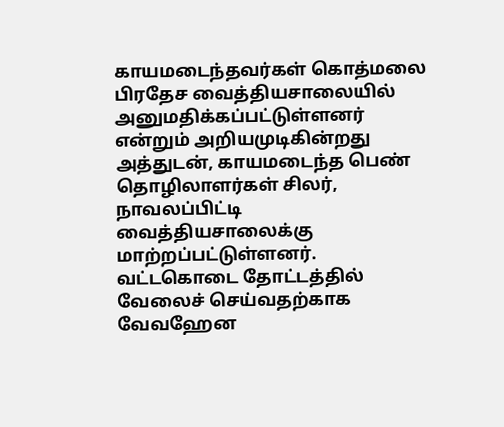காயமடைந்தவர்கள் கொத்மலை பிரதேச வைத்தியசாலையில் அனுமதிக்கப்பட்டுள்ளனர் என்றும் அறியமுடிகின்றது
அத்துடன், காயமடைந்த பெண் தொழிலாளர்கள் சிலர், நாவலப்பிட்டி வைத்தியசாலைக்கு மாற்றப்பட்டுள்ளனர்.
வட்டகொடை தோட்டத்தில் வேலைச் செய்வதற்காக வேவஹேன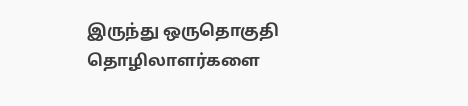இருந்து ஒருதொகுதி தொழிலாளர்களை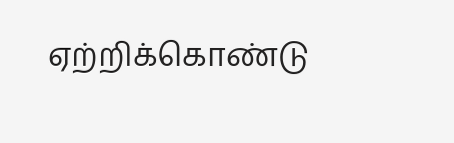ஏற்றிக்கொண்டு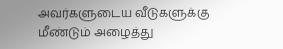அவர்களுடைய வீடுகளுக்கு மீண்டும் அழைத்து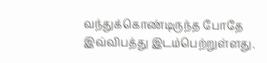வந்துக்கொண்டிருந்த போதே இவ்விபத்து இடம்பெற்றுள்ளது.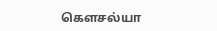கௌசல்யா